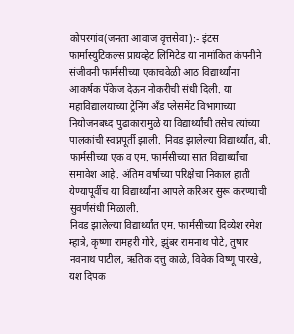कोपरगांव(जनता आवाज वृत्तसेवा):- इंटस फार्मास्युटिकल्स प्रायव्हेट लिमिटेड या नामांकित कंपनीने संजीवनी फार्मसीच्या एकाचवेळी आठ विद्यार्थ्यांना आकर्षक पॅकेज देऊन नोकरीची संधी दिली. या महाविद्यालयाच्या ट्रेनिंग अँड प्लेसमेंट विभागाच्या नियोजनबध्द पुढाकारामुळे या विद्यार्थ्यांची तसेच त्यांच्या पालकांची स्वप्नपूर्ती झाली. निवड झालेल्या विद्यार्थ्यांत, बी. फार्मसीच्या एक व एम. फार्मसीच्या सात विद्यार्थ्यांचा समावेश आहे. अंतिम वर्षाच्या परिक्षेचा निकाल हाती येण्यापूर्वीच या विद्यार्थ्यांना आपले करिअर सुरू करण्याची सुवर्णसंधी मिळाली.
निवड झालेल्या विद्यार्थ्यांत एम. फार्मसीच्या दिव्येश रमेश म्हात्रे, कृष्णा रामहरी गोरे, झुंबर रामनाथ पोटे, तुषार नवनाथ पाटील, ऋतिक दत्तु काळे, विवेक विष्णू पारखे, यश दिपक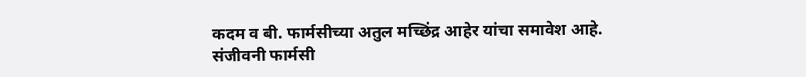कदम व बी. फार्मसीच्या अतुल मच्छिंद्र आहेर यांचा समावेश आहे.
संजीवनी फार्मसी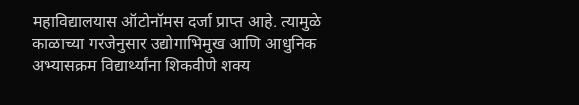महाविद्यालयास ऑटोनॉमस दर्जा प्राप्त आहे. त्यामुळे काळाच्या गरजेनुसार उद्योगाभिमुख आणि आधुनिक अभ्यासक्रम विद्यार्थ्यांना शिकवीणे शक्य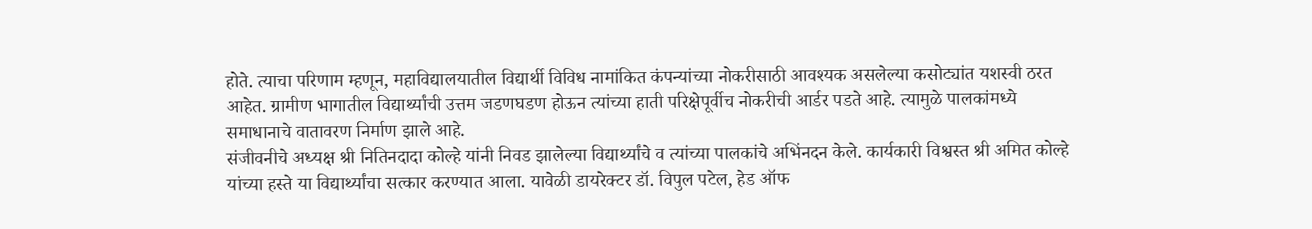होते. त्याचा परिणाम म्हणून, महाविद्यालयातील विद्यार्थी विविध नामांकित कंपन्यांच्या नोकरीसाठी आवश्यक असलेल्या कसोट्यांत यशस्वी ठरत आहेत. ग्रामीण भागातील विद्यार्थ्यांची उत्तम जडणघडण होऊन त्यांच्या हाती परिक्षेपूर्वीच नोकरीची आर्डर पडते आहे. त्यामुळे पालकांमध्ये समाधानाचे वातावरण निर्माण झाले आहे.
संजीवनीचे अध्यक्ष श्री नितिनदादा कोल्हे यांनी निवड झालेल्या विद्यार्थ्यांचे व त्यांच्या पालकांचे अभिंनदन केले. कार्यकारी विश्वस्त श्री अमित कोल्हे यांच्या हस्ते या विद्यार्थ्यांचा सत्कार करण्यात आला. यावेळी डायरेक्टर डॉ. विपुल पटेल, हेड ऑफ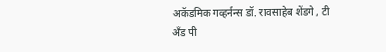अकॅडमिक गव्हर्नन्स डॉ. रावसाहेब शेंडगे , टी अँड पी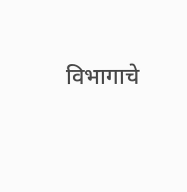विभागाचे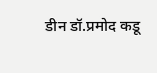डीन डॉ.प्रमोद कडू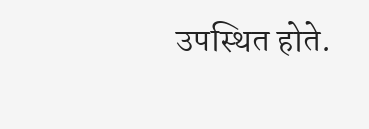उपस्थित होते.